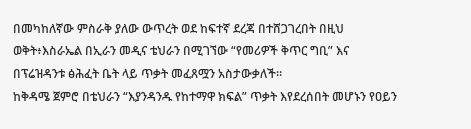በመካከለኛው ምስራቅ ያለው ውጥረት ወደ ከፍተኛ ደረጃ በተሸጋገረበት በዚህ ወቅት፥እስራኤል በኢራን መዲና ቴህራን በሚገኘው “የመሪዎች ቅጥር ግቢ” እና በፕሬዝዳንቱ ፅሕፈት ቤት ላይ ጥቃት መፈጸሟን አስታውቃለች።
ከቅዳሜ ጀምሮ በቴህራን “እያንዳንዱ የከተማዋ ክፍል” ጥቃት እየደረሰበት መሆኑን የዐይን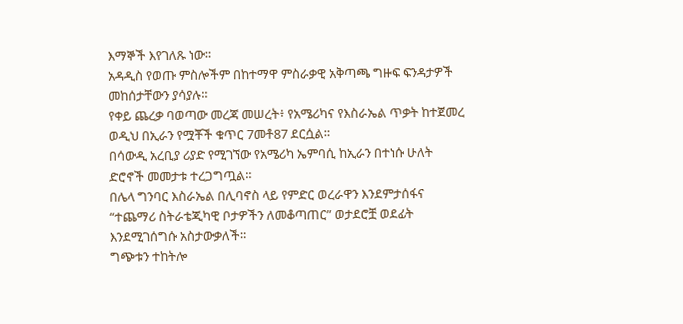እማኞች እየገለጹ ነው።
አዳዲስ የወጡ ምስሎችም በከተማዋ ምስራቃዊ አቅጣጫ ግዙፍ ፍንዳታዎች መከሰታቸውን ያሳያሉ።
የቀይ ጨረቃ ባወጣው መረጃ መሠረት፥ የአሜሪካና የእስራኤል ጥቃት ከተጀመረ ወዲህ በኢራን የሟቾች ቁጥር 7መቶ87 ደርሷል።
በሳውዲ አረቢያ ሪያድ የሚገኘው የአሜሪካ ኤምባሲ ከኢራን በተነሱ ሁለት ድሮኖች መመታቱ ተረጋግጧል።
በሌላ ግንባር እስራኤል በሊባኖስ ላይ የምድር ወረራዋን እንደምታሰፋና “ተጨማሪ ስትራቴጂካዊ ቦታዎችን ለመቆጣጠር” ወታደሮቿ ወደፊት እንደሚገሰግሱ አስታውቃለች።
ግጭቱን ተከትሎ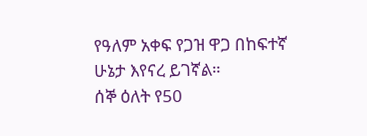የዓለም አቀፍ የጋዝ ዋጋ በከፍተኛ ሁኔታ እየናረ ይገኛል።
ሰኞ ዕለት የ50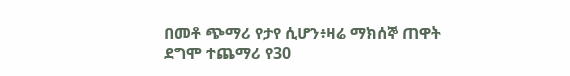በመቶ ጭማሪ የታየ ሲሆን፥ዛሬ ማክሰኞ ጠዋት ደግሞ ተጨማሪ የ30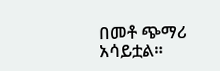በመቶ ጭማሪ አሳይቷል።